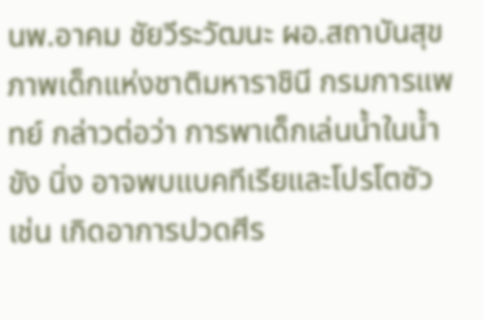นพ.อาคม ชัยวีระวัฒนะ ผอ.สถาบันสุขภาพเด็กแห่งชาติมหาราชินี กรมการแพทย์ กล่าวต่อว่า การพาเด็กเล่นน้ำในน้ำขัง นิ่ง อาจพบแบคทีเรียและโปรโตซัว เช่น เกิดอาการปวดศีร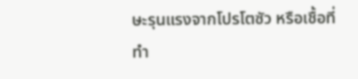ษะรุนแรงจากโปรโตซัว หรือเชื้อที่ทำ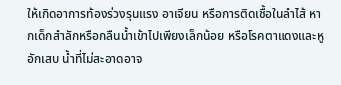ให้เกิดอาการท้องร่วงรุนแรง อาเจียน หรือการติดเชื้อในลำไส้ หากเด็กสำลักหรือกลืนน้ำเข้าไปเพียงเล็กน้อย หรือโรคตาแดงและหูอักเสบ น้ำที่ไม่สะอาดอาจ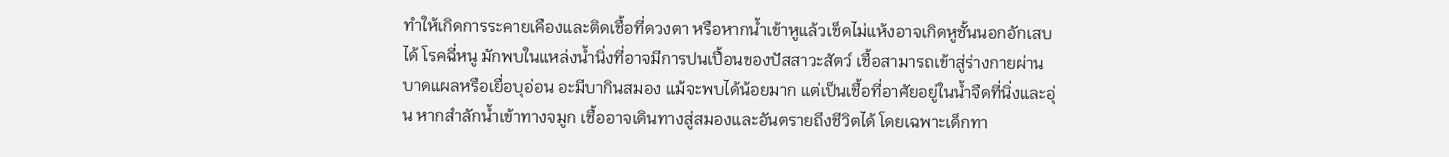ทำให้เกิดการระคายเคืองและติดเชื้อที่ดวงตา หรือหากน้ำเข้าหูแล้วเช็ดไม่แห้งอาจเกิดหูชั้นนอกอักเสบได้ โรคฉี่หนู มักพบในแหล่งน้ำนิ่งที่อาจมีการปนเปื้อนของปัสสาวะสัตว์ เชื้อสามารถเข้าสู่ร่างกายผ่านบาดแผลหรือเยื่อบุอ่อน อะมีบากินสมอง แม้จะพบได้น้อยมาก แต่เป็นเชื้อที่อาศัยอยู่ในน้ำจืดที่นิ่งและอุ่น หากสำลักน้ำเข้าทางจมูก เชื้ออาจเดินทางสู่สมองและอันตรายถึงชีวิตได้ โดยเฉพาะเด็กทา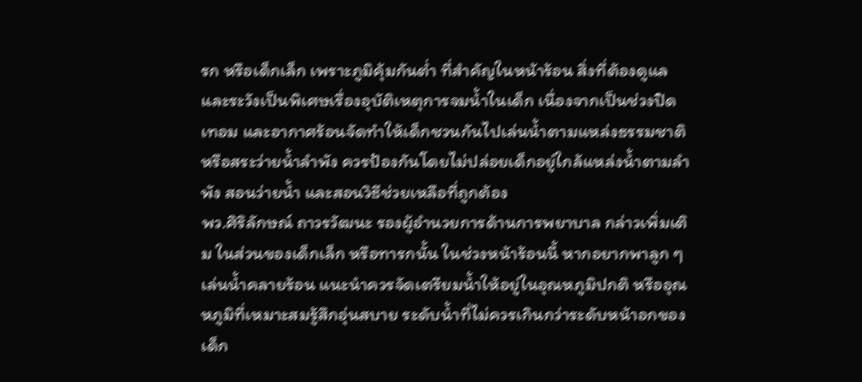รก หรือเด็กเล็ก เพราะภูมิคุ้มกันต่ำ ที่สำคัญในหน้าร้อน สิ่งที่ต้องดูแลและระวังเป็นพิเศษเรื่องอุบัติเหตุการจมน้ำในเด็ก เนื่องจากเป็นช่วงปิดเทอม และอากาศร้อนจัดทำให้เด็กชวนกันไปเล่นน้ำตามแหล่งธรรมชาติหรือสระว่ายน้ำลำพัง ควรป้องกันโดยไม่ปล่อยเด็กอยู่ใกล้แหล่งน้ำตามลำพัง สอนว่ายน้ำ และสอนวิธีช่วยเหลือที่ถูกต้อง
พว.ศิริลักษณ์ ถาวรวัฒนะ รองผู้อำนวยการด้านการพยาบาล กล่าวเพิ่มเติม ในส่วนของเด็กเล็ก หรือทารกนั้น ในช่วงหน้าร้อนนี้ หากอยากพาลูก ๆ เล่นน้ำคลายร้อน แนะนำควรจัดเตรียมน้ำให้อยู่ในอุณหภูมิปกติ หรืออุณหภูมิที่เหมาะสมรู้สึกอุ่นสบาย ระดับน้ำที่ไม่ควรเกินกว่าระดับหน้าอกของเด็ก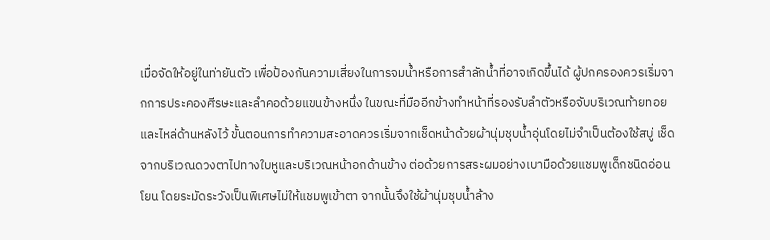เมื่อจัดให้อยู่ในท่ายันตัว เพื่อป้องกันความเสี่ยงในการจมน้ำหรือการสำลักน้ำที่อาจเกิดขึ้นได้ ผู้ปกครองควรเริ่มจากการประคองศีรษะและลำคอด้วยแขนข้างหนึ่ง ในขณะที่มืออีกข้างทำหน้าที่รองรับลำตัวหรือจับบริเวณท้ายทอยและไหล่ด้านหลังไว้ ขั้นตอนการทำความสะอาดควรเริ่มจากเช็ดหน้าด้วยผ้านุ่มชุบน้ำอุ่นโดยไม่จำเป็นต้องใช้สบู่ เช็ดจากบริเวณดวงตาไปทางใบหูและบริเวณหน้าอกด้านข้าง ต่อด้วยการสระผมอย่างเบามือด้วยแชมพูเด็กชนิดอ่อนโยน โดยระมัดระวังเป็นพิเศษไม่ให้แชมพูเข้าตา จากนั้นจึงใช้ผ้านุ่มชุบน้ำล้าง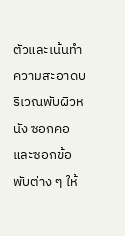ตัวและเน้นทำความสะอาดบริเวณพับผิวหนัง ซอกคอ และซอกข้อพับต่าง ๆ ให้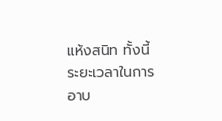แห้งสนิท ทั้งนี้ ระยะเวลาในการอาบ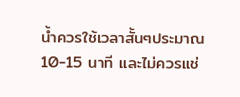น้ำควรใช้เวลาสั้นๆประมาณ 10-15 นาที และไม่ควรแช่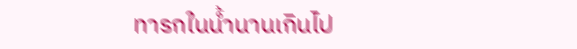ทารกในน้ำนานเกินไป